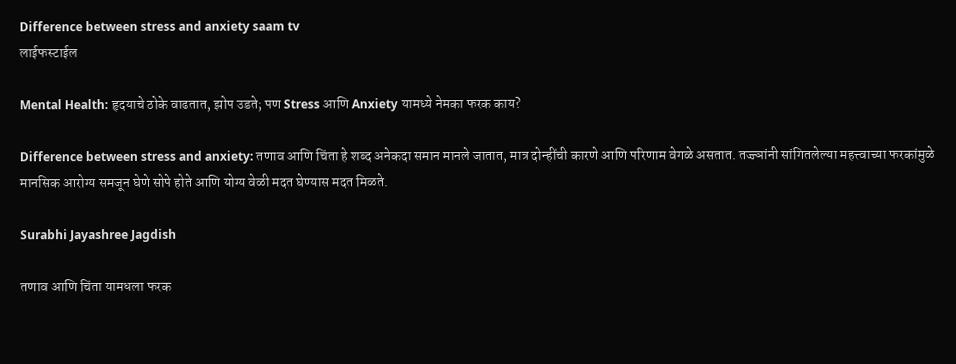Difference between stress and anxiety saam tv
लाईफस्टाईल

Mental Health: हृदयाचे ठोके वाढतात, झोप उडते; पण Stress आणि Anxiety यामध्ये नेमका फरक काय?

Difference between stress and anxiety: तणाव आणि चिंता हे शब्द अनेकदा समान मानले जातात, मात्र दोन्हींची कारणे आणि परिणाम वेगळे असतात. तज्ज्ञांनी सांगितलेल्या महत्त्वाच्या फरकांमुळे मानसिक आरोग्य समजून घेणे सोपे होते आणि योग्य वेळी मदत घेण्यास मदत मिळते.

Surabhi Jayashree Jagdish

तणाव आणि चिंता यामधला फरक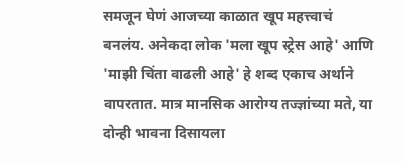समजून घेणं आजच्या काळात खूप महत्त्वाचं बनलंय. अनेकदा लोक 'मला खूप स्ट्रेस आहे' आणि 'माझी चिंता वाढली आहे' हे शब्द एकाच अर्थाने वापरतात. मात्र मानसिक आरोग्य तज्ज्ञांच्या मते, या दोन्ही भावना दिसायला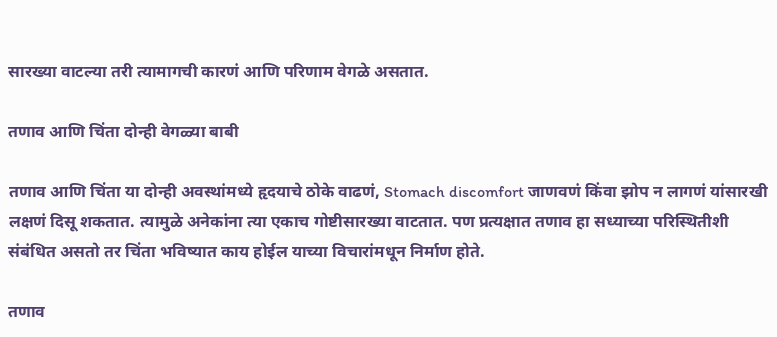सारख्या वाटल्या तरी त्यामागची कारणं आणि परिणाम वेगळे असतात.

तणाव आणि चिंता दोन्ही वेगळ्या बाबी

तणाव आणि चिंता या दोन्ही अवस्थांमध्ये हृदयाचे ठोके वाढणं, Stomach discomfort जाणवणं किंवा झोप न लागणं यांसारखी लक्षणं दिसू शकतात. त्यामुळे अनेकांना त्या एकाच गोष्टीसारख्या वाटतात. पण प्रत्यक्षात तणाव हा सध्याच्या परिस्थितीशी संबंधित असतो तर चिंता भविष्यात काय होईल याच्या विचारांमधून निर्माण होते.

तणाव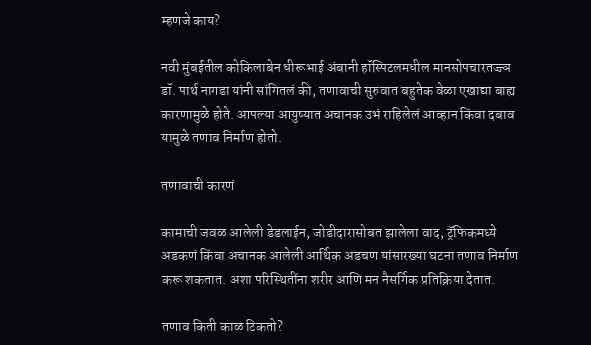म्हणजे काय?

नवी मुंबईतील कोकिलाबेन धीरूभाई अंबानी हॉस्पिटलमधील मानसोपचारतज्ज्ञ डॉ. पार्थ नागडा यांनी सांगितलं की, तणावाची सुरुवात बहुतेक वेळा एखाद्या बाह्य कारणामुळे होते. आपल्या आयुष्यात अचानक उभं राहिलेलं आव्हान किंवा दबाव यामुळे तणाव निर्माण होतो.

तणावाची कारणं

कामाची जवळ आलेली डेडलाईन, जोडीदारासोबत झालेला वाद, ट्रॅफिकमध्ये अडकणं किंवा अचानक आलेली आर्थिक अडचण यांसारख्या घटना तणाव निर्माण करू शकतात. अशा परिस्थितींना शरीर आणि मन नैसर्गिक प्रतिक्रिया देतात.

तणाव किती काळ टिकतो?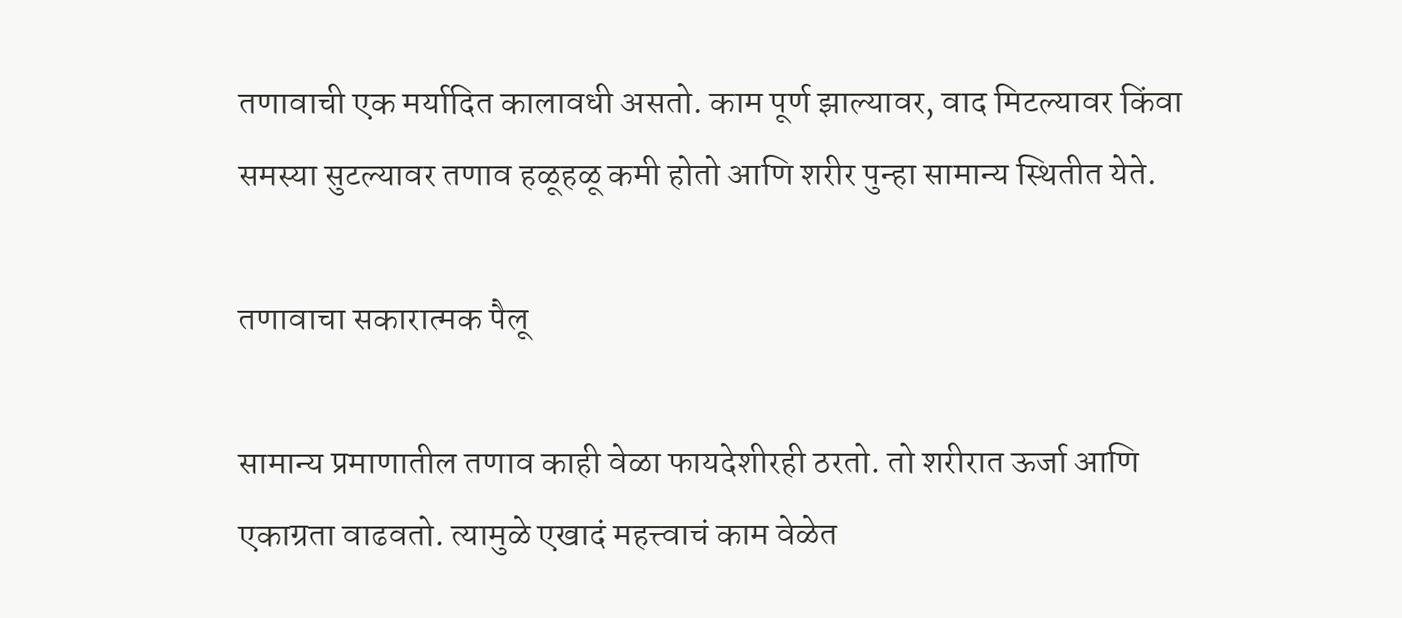तणावाची एक मर्यादित कालावधी असतो. काम पूर्ण झाल्यावर, वाद मिटल्यावर किंवा समस्या सुटल्यावर तणाव हळूहळू कमी होतो आणि शरीर पुन्हा सामान्य स्थितीत येते.

तणावाचा सकारात्मक पैलू

सामान्य प्रमाणातील तणाव काही वेळा फायदेशीरही ठरतो. तो शरीरात ऊर्जा आणि एकाग्रता वाढवतो. त्यामुळे एखादं महत्त्वाचं काम वेळेत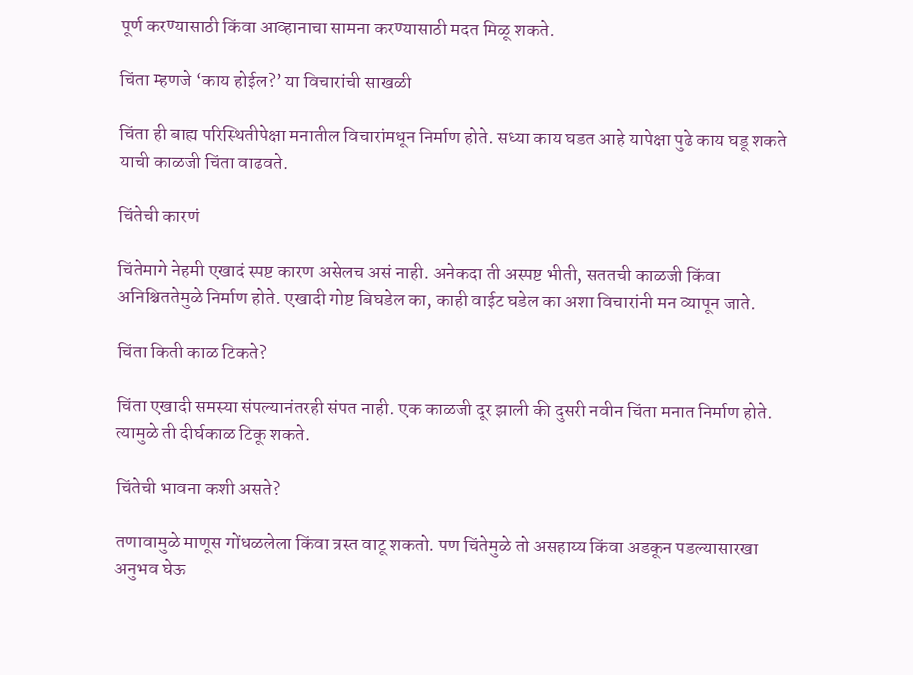पूर्ण करण्यासाठी किंवा आव्हानाचा सामना करण्यासाठी मदत मिळू शकते.

चिंता म्हणजे ‘काय होईल?’ या विचारांची साखळी

चिंता ही बाह्य परिस्थितीपेक्षा मनातील विचारांमधून निर्माण होते. सध्या काय घडत आहे यापेक्षा पुढे काय घडू शकते याची काळजी चिंता वाढवते.

चिंतेची कारणं

चिंतेमागे नेहमी एखादं स्पष्ट कारण असेलच असं नाही. अनेकदा ती अस्पष्ट भीती, सततची काळजी किंवा अनिश्चिततेमुळे निर्माण होते. एखादी गोष्ट बिघडेल का, काही वाईट घडेल का अशा विचारांनी मन व्यापून जाते.

चिंता किती काळ टिकते?

चिंता एखादी समस्या संपल्यानंतरही संपत नाही. एक काळजी दूर झाली की दुसरी नवीन चिंता मनात निर्माण होते. त्यामुळे ती दीर्घकाळ टिकू शकते.

चिंतेची भावना कशी असते?

तणावामुळे माणूस गोंधळलेला किंवा त्रस्त वाटू शकतो. पण चिंतेमुळे तो असहाय्य किंवा अडकून पडल्यासारखा अनुभव घेऊ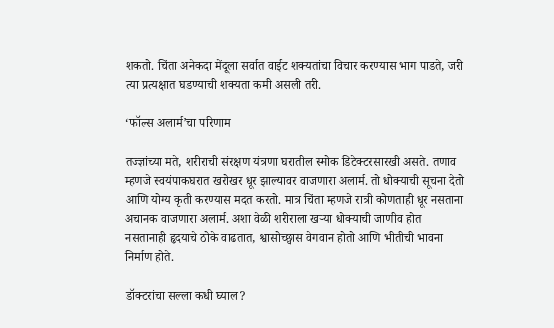शकतो. चिंता अनेकदा मेंदूला सर्वात वाईट शक्यतांचा विचार करण्यास भाग पाडते, जरी त्या प्रत्यक्षात घडण्याची शक्यता कमी असली तरी.

‘फॉल्स अलार्म’चा परिणाम

तज्ज्ञांच्या मते, शरीराची संरक्षण यंत्रणा घरातील स्मोक डिटेक्टरसारखी असते. तणाव म्हणजे स्वयंपाकघरात खरोखर धूर झाल्यावर वाजणारा अलार्म. तो धोक्याची सूचना देतो आणि योग्य कृती करण्यास मदत करतो. मात्र चिंता म्हणजे रात्री कोणताही धूर नसताना अचानक वाजणारा अलार्म. अशा वेळी शरीराला खऱ्या धोक्याची जाणीव होत नसतानाही हृदयाचे ठोके वाढतात, श्वासोच्छ्वास वेगवान होतो आणि भीतीची भावना निर्माण होते.

डॉक्टरांचा सल्ला कधी घ्याल?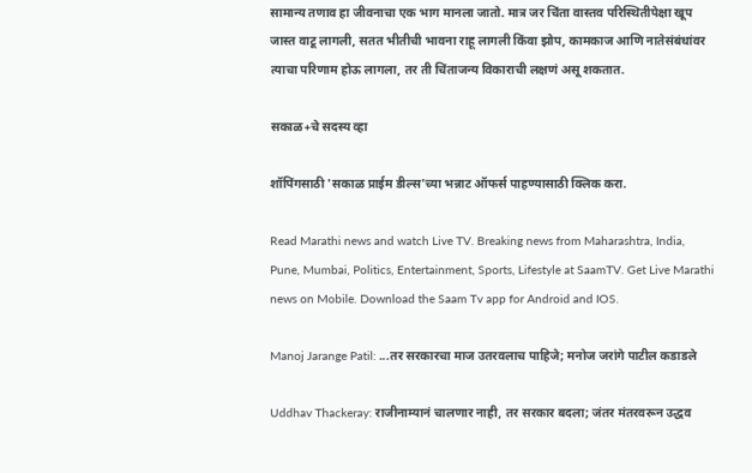सामान्य तणाव हा जीवनाचा एक भाग मानला जातो. मात्र जर चिंता वास्तव परिस्थितीपेक्षा खूप जास्त वाटू लागली, सतत भीतीची भावना राहू लागली किंवा झोप, कामकाज आणि नातेसंबंधांवर त्याचा परिणाम होऊ लागला, तर ती चिंताजन्य विकाराची लक्षणं असू शकतात.

सकाळ+चे सदस्य व्हा

शॉपिंगसाठी 'सकाळ प्राईम डील्स'च्या भन्नाट ऑफर्स पाहण्यासाठी क्लिक करा.

Read Marathi news and watch Live TV. Breaking news from Maharashtra, India, Pune, Mumbai, Politics, Entertainment, Sports, Lifestyle at SaamTV. Get Live Marathi news on Mobile. Download the Saam Tv app for Android and IOS.

Manoj Jarange Patil: ...तर सरकारचा माज उतरवलाच पाहिजे; मनोज जरांगे पाटील कडाडले

Uddhav Thackeray: राजीनाम्यानं चालणार नाही, तर सरकार बदला; जंतर मंतरवरून उद्धव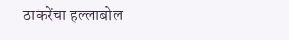ठाकरेंचा हल्लाबोल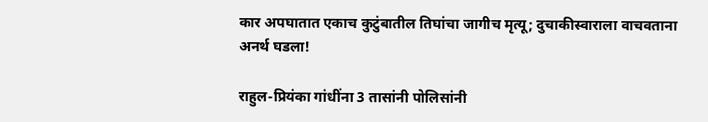कार अपघातात एकाच कुटुंबातील तिघांचा जागीच मृत्यू; दुचाकीस्वाराला वाचवताना अनर्थ घडला!

राहुल-प्रियंका गांधींना 3 तासांनी पोलिसांनी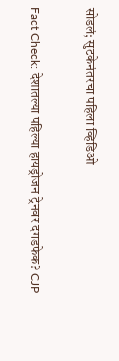सोडलं; सुटकेनंतरचा पहिला व्हिडिओ

Fact Check: देशातल्या पहिल्या हायड्रोजन ट्रेनवर दगडफेक? CJP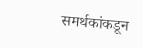समर्थकांकडून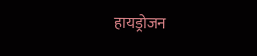हायड्रोजन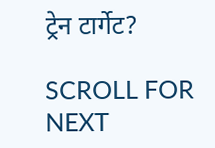ट्रेन टार्गेट?

SCROLL FOR NEXT